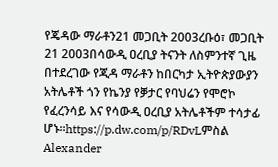የጄዳው ማራቶን21 መጋቢት 2003ረቡዕ፣ መጋቢት 21 2003በሳውዲ ዐረቢያ ትናንት ለስምንተኛ ጊዜ በተደረገው የጂዳ ማራቶን ከበርካታ ኢትዮጵያውያን አትሌቶች ጎን የኬንያ የቓታር የባህሬን የሞሮኮ የፈረንሳይ እና የሳውዲ ዐረቢያ አትሌቶችም ተሳታፊ ሆኑ።https://p.dw.com/p/RDvLምስል Alexander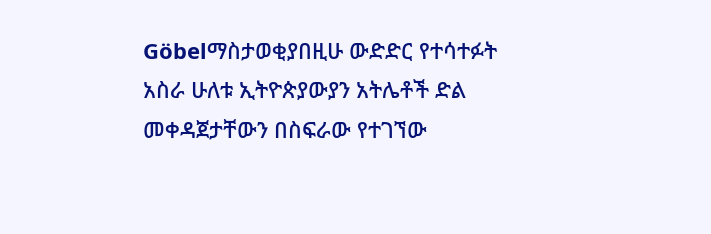Göbelማስታወቂያበዚሁ ውድድር የተሳተፉት አስራ ሁለቱ ኢትዮጵያውያን አትሌቶች ድል መቀዳጀታቸውን በስፍራው የተገኘው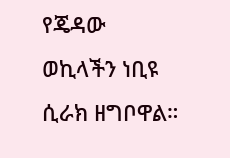የጄዳው ወኪላችን ነቢዩ ሲራክ ዘግቦዋል።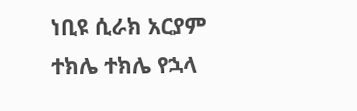ነቢዩ ሲራክ አርያም ተክሌ ተክሌ የኋላ